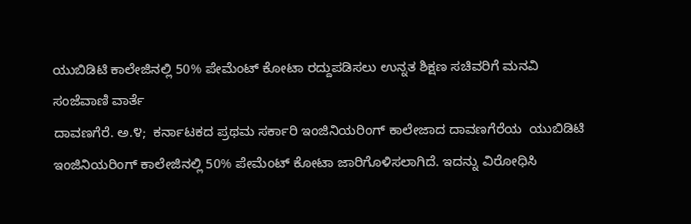ಯುಬಿಡಿಟಿ ಕಾಲೇಜಿನಲ್ಲಿ 50% ಪೇಮೆಂಟ್ ಕೋಟಾ ರದ್ದುಪಡಿಸಲು ಉನ್ನತ ಶಿಕ್ಷಣ ಸಚಿವರಿಗೆ ಮನವಿ
ಸಂಜೆವಾಣಿ ವಾರ್ತೆ
ದಾವಣಗೆರೆ. ಅ.೪;  ಕರ್ನಾಟಕದ ಪ್ರಥಮ ಸರ್ಕಾರಿ ಇಂಜಿನಿಯರಿಂಗ್ ಕಾಲೇಜಾದ ದಾವಣಗೆರೆಯ  ಯುಬಿಡಿಟಿ ಇಂಜಿನಿಯರಿಂಗ್ ಕಾಲೇಜಿನಲ್ಲಿ 50% ಪೇಮೆಂಟ್ ಕೋಟಾ ಜಾರಿಗೊಳಿಸಲಾಗಿದೆ. ಇದನ್ನು ವಿರೋಧಿಸಿ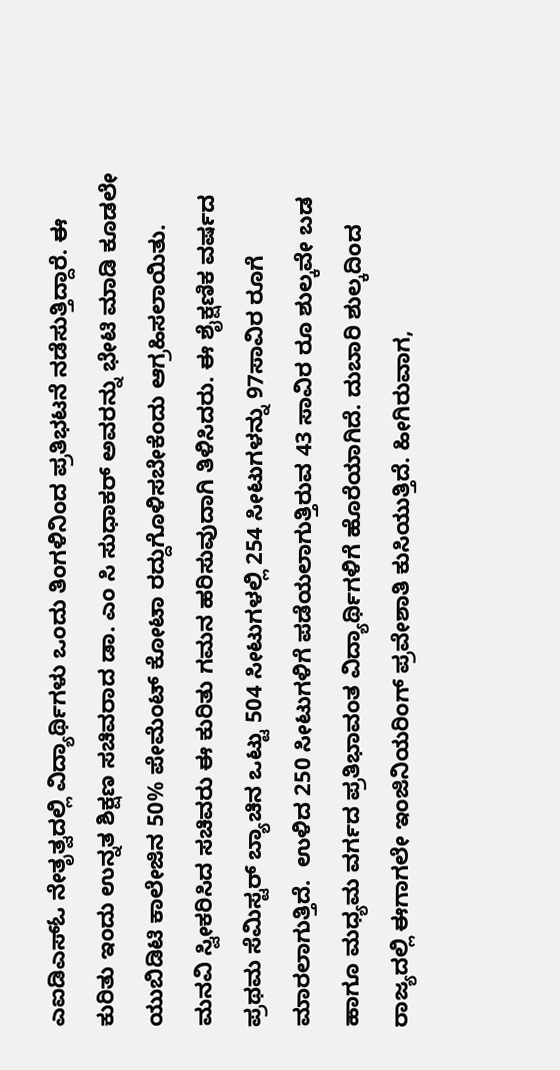ಎಐಡಿಎಸ್ಓ ನೇತೃತ್ವದಲ್ಲಿ ವಿದ್ಯಾರ್ಥಿಗಳು ಒಂದು ತಿಂಗಳಿನಿಂದ ಪ್ರತಿಭಟನೆ ನಡೆಸುತ್ತಿದ್ದಾರೆ. ಈ ಕುರಿತು ಇಂದು ಉನ್ನತ ಶಿಕ್ಷಣ ಸಚಿವರಾದ ಡಾ. ಎಂ ಸಿ ಸುಧಾಕರ್ ಅವರನ್ನು ಭೇಟಿ ಮಾಡಿ ಕೂಡಲೇ ಯುಬಿಡಿಟಿ ಕಾಲೇಜಿನ 50% ಪೇಮೆಂಟ್ ಕೋಟಾ ರದ್ದುಗೊಳಿಸಬೇಕೆಂದು ಆಗ್ರಹಿಸಲಾಯಿತು. ಮನವಿ ಸ್ವೀಕರಿಸಿದ ಸಚಿವರು ಈ ಕುರಿತು ಗಮನ ಹರಿಸುವುದಾಗಿ ತಿಳಿಸಿದರು. ಈ ಶೈಕ್ಷಣಿಕ ವರ್ಷದ ಪ್ರಥಮ ಸೆಮಿಸ್ಟರ್ ಬ್ಯಾಚಿನ ಒಟ್ಟು 504 ಸೀಟುಗಳಲ್ಲಿ 254 ಸೀಟುಗಳನ್ನು 97ಸಾವಿರ ರೂಗೆ ಮಾರಲಾಗುತ್ತಿದೆ.  ಉಳಿದ 250 ಸೀಟುಗಳಿಗೆ ಪಡೆಯಲಾಗುತ್ತಿರುವ 43 ಸಾವಿರ ರೂ ಶುಲ್ಕವೇ ಬಡ ಹಾಗೂ ಮಧ್ಯಮ ವರ್ಗದ ಪ್ರತಿಭಾವಂತ ವಿದ್ಯಾರ್ಥಿಗಳಿಗೆ ಹೊರೆಯಾಗಿದೆ. ದುಬಾರಿ ಶುಲ್ಕದಿಂದ ರಾಜ್ಯದಲ್ಲಿ ಈಗಾಗಲೇ ಇಂಜಿನಿಯರಿಂಗ್ ಪ್ರವೇಶಾತಿ ಕುಸಿಯುತ್ತಿದೆ. ಹೀಗಿರುವಾಗ,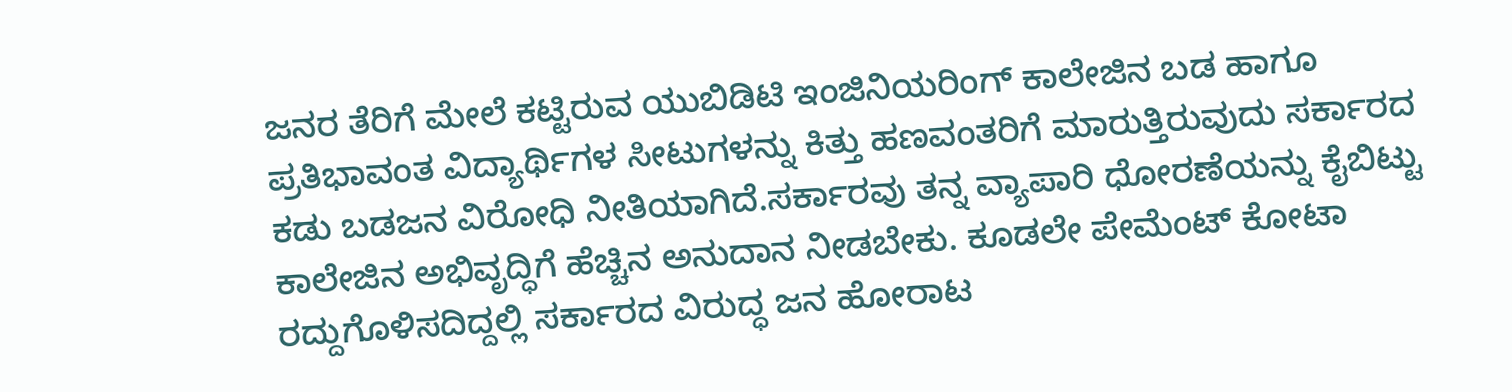ಜನರ ತೆರಿಗೆ ಮೇಲೆ ಕಟ್ಟಿರುವ ಯುಬಿಡಿಟಿ ಇಂಜಿನಿಯರಿಂಗ್ ಕಾಲೇಜಿನ ಬಡ ಹಾಗೂ ಪ್ರತಿಭಾವಂತ ವಿದ್ಯಾರ್ಥಿಗಳ ಸೀಟುಗಳನ್ನು ಕಿತ್ತು ಹಣವಂತರಿಗೆ ಮಾರುತ್ತಿರುವುದು ಸರ್ಕಾರದ ಕಡು ಬಡಜನ ವಿರೋಧಿ ನೀತಿಯಾಗಿದೆ.ಸರ್ಕಾರವು ತನ್ನ ವ್ಯಾಪಾರಿ ಧೋರಣೆಯನ್ನು ಕೈಬಿಟ್ಟು ಕಾಲೇಜಿನ ಅಭಿವೃದ್ಧಿಗೆ ಹೆಚ್ಚಿನ ಅನುದಾನ ನೀಡಬೇಕು. ಕೂಡಲೇ ಪೇಮೆಂಟ್ ಕೋಟಾ ರದ್ದುಗೊಳಿಸದಿದ್ದಲ್ಲಿ ಸರ್ಕಾರದ ವಿರುದ್ಧ ಜನ ಹೋರಾಟ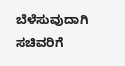ಬೆಳೆಸುವುದಾಗಿ ಸಚಿವರಿಗೆ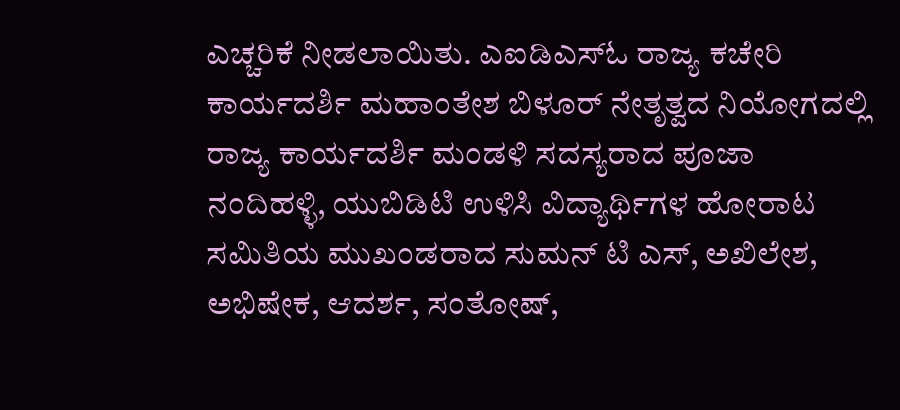ಎಚ್ಚರಿಕೆ ನೀಡಲಾಯಿತು. ಎಐಡಿಎಸ್‌ಓ ರಾಜ್ಯ ಕಚೇರಿ ಕಾರ್ಯದರ್ಶಿ ಮಹಾಂತೇಶ ಬಿಳೂರ್ ನೇತೃತ್ವದ ನಿಯೋಗದಲ್ಲಿ ರಾಜ್ಯ ಕಾರ್ಯದರ್ಶಿ ಮಂಡಳಿ ಸದಸ್ಯರಾದ ಪೂಜಾ ನಂದಿಹಳ್ಳಿ, ಯುಬಿಡಿಟಿ ಉಳಿಸಿ ವಿದ್ಯಾರ್ಥಿಗಳ ಹೋರಾಟ ಸಮಿತಿಯ ಮುಖಂಡರಾದ ಸುಮನ್ ಟಿ ಎಸ್, ಅಖಿಲೇಶ, ಅಭಿಷೇಕ, ಆದರ್ಶ, ಸಂತೋಷ್,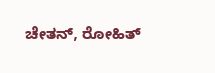ಚೇತನ್, ರೋಹಿತ್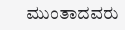ಮುಂತಾದವರು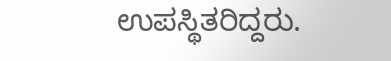ಉಪಸ್ಥಿತರಿದ್ದರು.